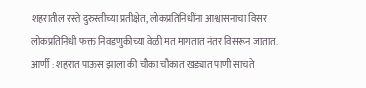शहरातील रस्ते दुरुस्तीच्या प्रतीक्षेत, लोकप्रतिनिधींना आश्वासनाचा विसर
लोकप्रतिनिधी फक्त निवडणुकीच्या वेळी मत मागतात नंतर विसरून जातात.
आर्णी : शहरात पाऊस झाला की चौका चौकात खड्यात पाणी साचते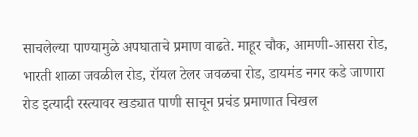साचलेल्या पाण्यामुळे अपघाताचे प्रमाण वाढते. माहूर चौक, आमणी-आसरा रोड, भारती शाळा जवळील रोड, रॉयल टेलर जवळचा रोड, डायमंड नगर कडे जाणारा रोड इत्यादी रस्त्यावर खड्यात पाणी साचून प्रचंड प्रमाणात चिखल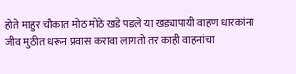होते माहुर चौकात मोठ मोठे खडे पडले या खड्यापायी वाहण धारकांना जीव मुठीत धरून प्रवास करावा लागतो तर काही वाहनांचा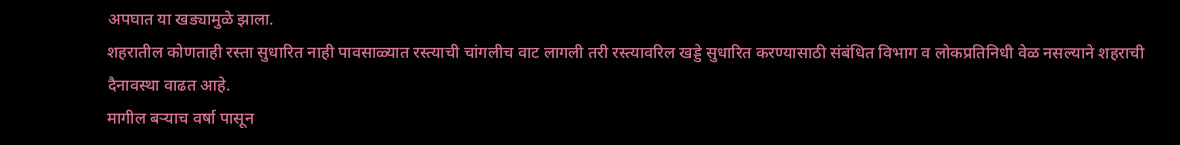अपघात या खड्यामुळे झाला.
शहरातील कोणताही रस्ता सुधारित नाही पावसाळ्यात रस्त्याची चांगलीच वाट लागली तरी रस्त्यावरिल खड्डे सुधारित करण्यासाठी संबंधित विभाग व लोकप्रतिनिधी वेळ नसल्याने शहराची दैनावस्था वाढत आहे.
मागील बऱ्याच वर्षा पासून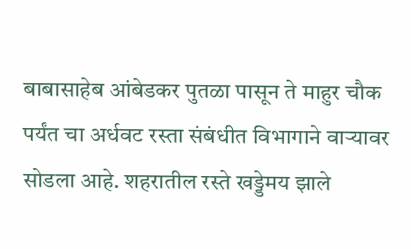बाबासाहेब आंबेडकर पुतळा पासून ते माहुर चौक पर्यंत चा अर्धवट रस्ता संबंधीत विभागाने वाऱ्यावर सोडला आहे. शहरातील रस्ते खड्डेमय झाले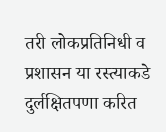तरी लोकप्रतिनिधी व प्रशासन या रस्त्याकडे दुर्लक्षितपणा करित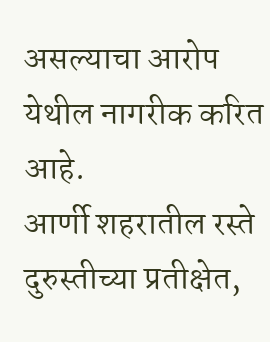असल्याचा आरोप येथील नागरीक करित आहे.
आर्णी शहरातील रस्ते दुरुस्तीच्या प्रतीक्षेत,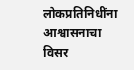लोकप्रतिनिधींना आश्वासनाचा विसर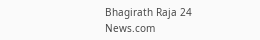Bhagirath Raja 24 News.com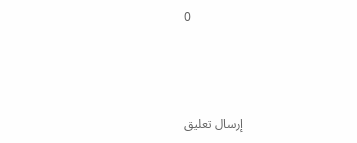0



إرسال تعليق